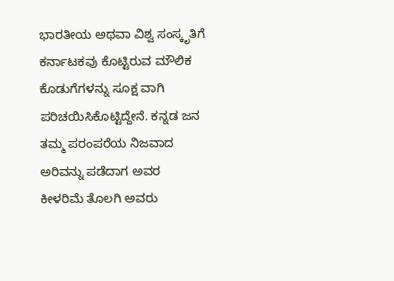ಭಾರತೀಯ ಅಥವಾ ವಿಶ್ವ ಸಂಸ್ಕೃತಿಗೆ ಕರ್ನಾಟಕವು ಕೊಟ್ಟಿರುವ ಮೌಲಿಕ ಕೊಡುಗೆಗಳನ್ನು ಸೂಕ್ಷ ವಾಗಿ ಪರಿಚಯಿಸಿಕೊಟ್ಟಿದ್ದೇನೆ. ಕನ್ನಡ ಜನ ತಮ್ಮ ಪರಂಪರೆಯ ನಿಜವಾದ ಅರಿವನ್ನು ಪಡೆದಾಗ ಅವರ ಕೀಳರಿಮೆ ತೊಲಗಿ ಅವರು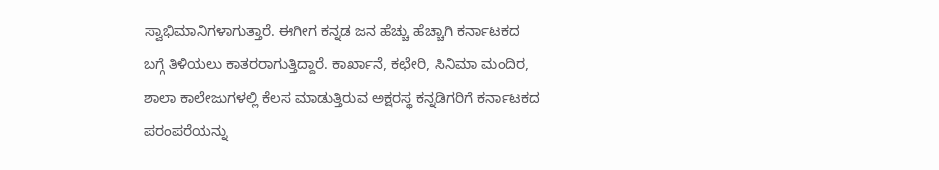ಸ್ವಾಭಿಮಾನಿಗಳಾಗುತ್ತಾರೆ. ಈಗೀಗ ಕನ್ನಡ ಜನ ಹೆಚ್ಚು ಹೆಚ್ಚಾಗಿ ಕರ್ನಾಟಕದ ಬಗ್ಗೆ ತಿಳಿಯಲು ಕಾತರರಾಗುತ್ತಿದ್ದಾರೆ. ಕಾರ್ಖಾನೆ, ಕಛೇರಿ, ಸಿನಿಮಾ ಮಂದಿರ, ಶಾಲಾ ಕಾಲೇಜುಗಳಲ್ಲಿ ಕೆಲಸ ಮಾಡುತ್ತಿರುವ ಅಕ್ಷರಸ್ಥ ಕನ್ನಡಿಗರಿಗೆ ಕರ್ನಾಟಕದ ಪರಂಪರೆಯನ್ನು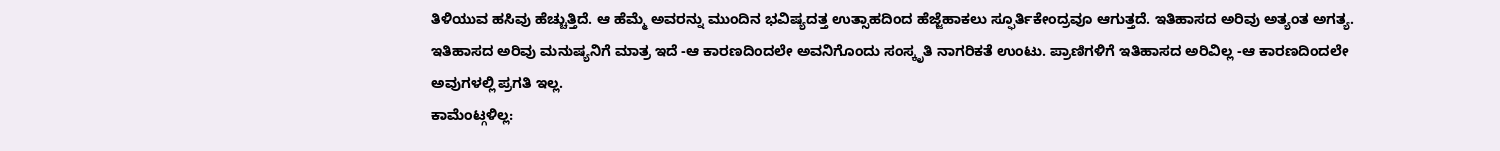ತಿಳಿಯುವ ಹಸಿವು ಹೆಚ್ಚುತ್ತಿದೆ. ಆ ಹೆಮ್ಮೆ ಅವರನ್ನು ಮುಂದಿನ ಭವಿಷ್ಯದತ್ತ ಉತ್ಸಾಹದಿಂದ ಹೆಜ್ಜೆಹಾಕಲು ಸ್ಫೂರ್ತಿಕೇಂದ್ರವೂ ಆಗುತ್ತದೆ. ಇತಿಹಾಸದ ಅರಿವು ಅತ್ಯಂತ ಅಗತ್ಯ. ಇತಿಹಾಸದ ಅರಿವು ಮನುಷ್ಯನಿಗೆ ಮಾತ್ರ ಇದೆ -ಆ ಕಾರಣದಿಂದಲೇ ಅವನಿಗೊಂದು ಸಂಸ್ಕೃತಿ ನಾಗರಿಕತೆ ಉಂಟು. ಪ್ರಾಣಿಗಳಿಗೆ ಇತಿಹಾಸದ ಅರಿವಿಲ್ಲ -ಆ ಕಾರಣದಿಂದಲೇ ಅವುಗಳಲ್ಲಿ ಪ್ರಗತಿ ಇಲ್ಲ.
ಕಾಮೆಂಟ್ಗಳಿಲ್ಲ: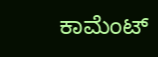ಕಾಮೆಂಟ್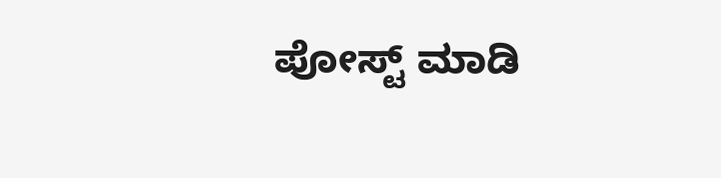ಪೋಸ್ಟ್ ಮಾಡಿ